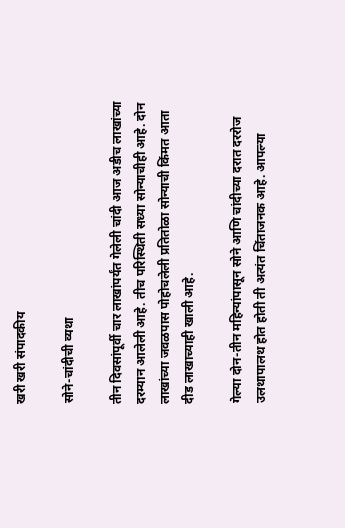खरी खरी संपादकीय

सोने-चांदीची व्यथा

तीन दिवसांपूर्वी चार लाखांपर्यंत गेलेली चांदी आज अडीच लाखांच्या दरम्यान आलेली आहे. तीच परिस्थिती सध्या सोन्याचीही आहे. दोन लाखांच्या जवळपास पोहोचलेली प्रतितोळा सोन्याची किंमत आता दीड लाखाच्याही खाली आहे.

गेल्या दोन-तीन महिन्यांपासून सोने आणि चांदीच्या दरात दररोज उलथापालथ होत होती ती अत्यंत चिंताजनक आहे. आपल्या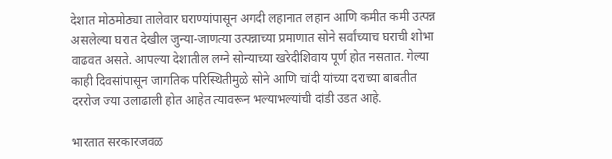देशात मोठमोठ्या तालेवार घराण्यांपासून अगदी लहानात लहान आणि कमीत कमी उत्पन्न असलेल्या घरात देखील जुन्या-जाणत्या उत्पन्नाच्या प्रमाणात सोने सर्वांच्याच घराची शोभा वाढवत असते. आपल्या देशातील लग्ने सोन्याच्या खरेदीशिवाय पूर्ण होत नसतात. गेल्या काही दिवसांपासून जागतिक परिस्थितीमुळे सोने आणि चांदी यांच्या दराच्या बाबतीत दररोज ज्या उलाढाली होत आहेत त्यावरून भल्याभल्यांची दांडी उडत आहे.

भारतात सरकारजवळ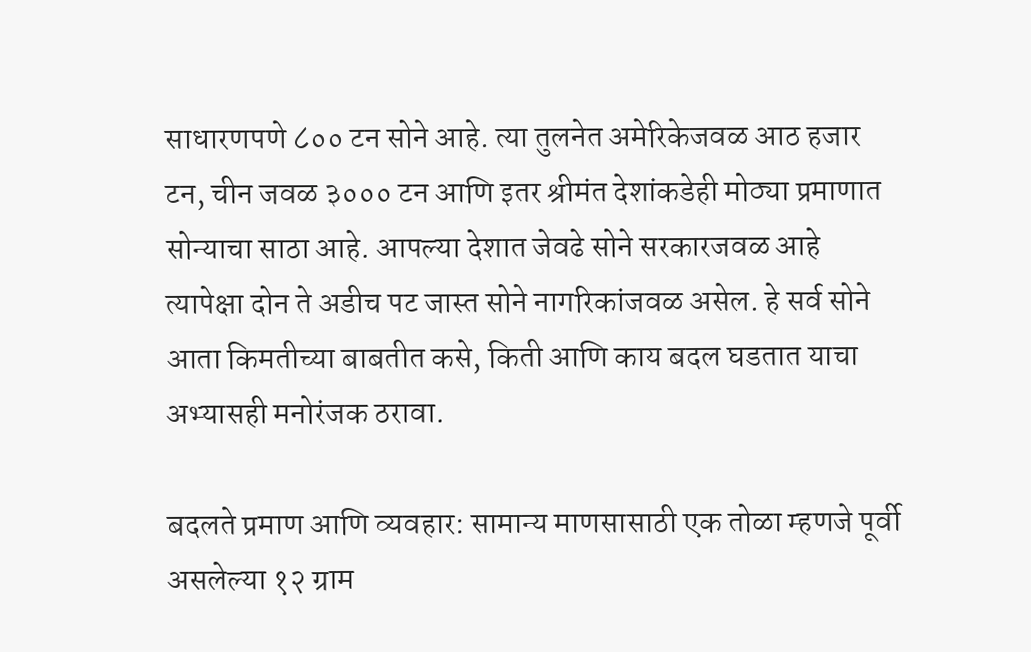साधारणपणे ८०० टन सोने आहे. त्या तुलनेत अमेरिकेजवळ आठ हजार टन, चीन जवळ ३००० टन आणि इतर श्रीमंत देशांकडेही मोठ्या प्रमाणात सोन्याचा साठा आहे. आपल्या देशात जेवढे सोने सरकारजवळ आहे त्यापेक्षा दोन ते अडीच पट जास्त सोने नागरिकांजवळ असेल. हे सर्व सोने आता किमतीच्या बाबतीत कसे, किती आणि काय बदल घडतात याचा अभ्यासही मनोरंजक ठरावा.

बदलते प्रमाण आणि व्यवहार: सामान्य माणसासाठी एक तोळा म्हणजे पूर्वी असलेल्या १२ ग्राम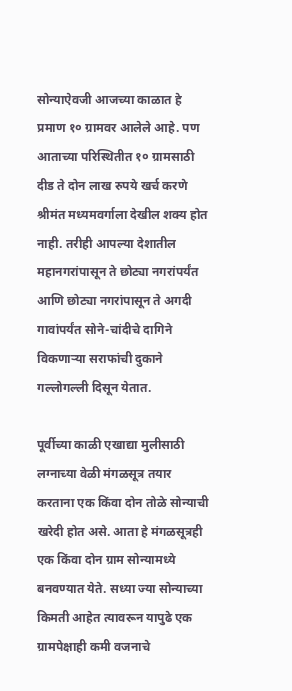सोन्याऐवजी आजच्या काळात हे प्रमाण १० ग्रामवर आलेले आहे. पण आताच्या परिस्थितीत १० ग्रामसाठी दीड ते दोन लाख रुपये खर्च करणे श्रीमंत मध्यमवर्गाला देखील शक्य होत नाही. तरीही आपल्या देशातील महानगरांपासून ते छोट्या नगरांपर्यंत आणि छोट्या नगरांपासून ते अगदी गावांपर्यंत सोने-चांदीचे दागिने विकणाऱ्या सराफांची दुकाने गल्लोगल्ली दिसून येतात.

पूर्वीच्या काळी एखाद्या मुलीसाठी लग्नाच्या वेळी मंगळसूत्र तयार करताना एक किंवा दोन तोळे सोन्याची खरेदी होत असे. आता हे मंगळसूत्रही एक किंवा दोन ग्राम सोन्यामध्ये बनवण्यात येते. सध्या ज्या सोन्याच्या किमती आहेत त्यावरून यापुढे एक ग्रामपेक्षाही कमी वजनाचे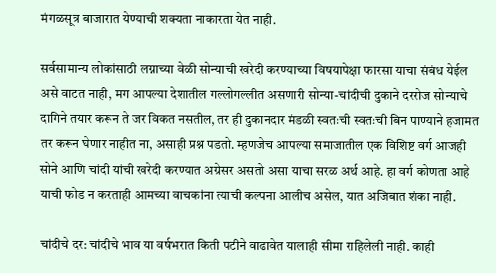मंगळसूत्र बाजारात येण्याची शक्यता नाकारता येत नाही.

सर्वसामान्य लोकांसाठी लग्नाच्या वेळी सोन्याची खरेदी करण्याच्या विषयापेक्षा फारसा याचा संबंध येईल असे वाटत नाही, मग आपल्या देशातील गल्लोगल्लीत असणारी सोन्या-चांदीची दुकाने दररोज सोन्याचे दागिने तयार करून ते जर विकत नसतील, तर ही दुकानदार मंडळी स्वतःची स्वतःची बिन पाण्याने हजामत तर करून घेणार नाहीत ना, असाही प्रश्न पडतो. म्हणजेच आपल्या समाजातील एक विशिष्ट वर्ग आजही सोने आणि चांदी यांची खरेदी करण्यात अग्रेसर असतो असा याचा सरळ अर्थ आहे. हा वर्ग कोणता आहे याची फोड न करताही आमच्या वाचकांना त्याची कल्पना आलीच असेल, यात अजिबात शंका नाही.

चांदीचे दर: चांदीचे भाव या वर्षभरात किती पटीने वाढावेत यालाही सीमा राहिलेली नाही. काही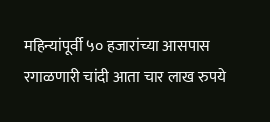महिन्यांपूर्वी ५० हजारांच्या आसपास रगाळणारी चांदी आता चार लाख रुपये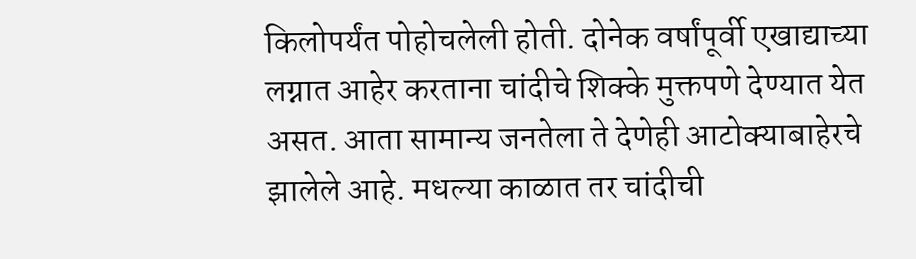किलोपर्यंत पोहोचलेली होती. दोनेक वर्षांपूर्वी एखाद्याच्या लग्नात आहेर करताना चांदीचे शिक्के मुक्तपणे देण्यात येत असत. आता सामान्य जनतेला ते देणेही आटोक्याबाहेरचे झालेले आहे. मधल्या काळात तर चांदीची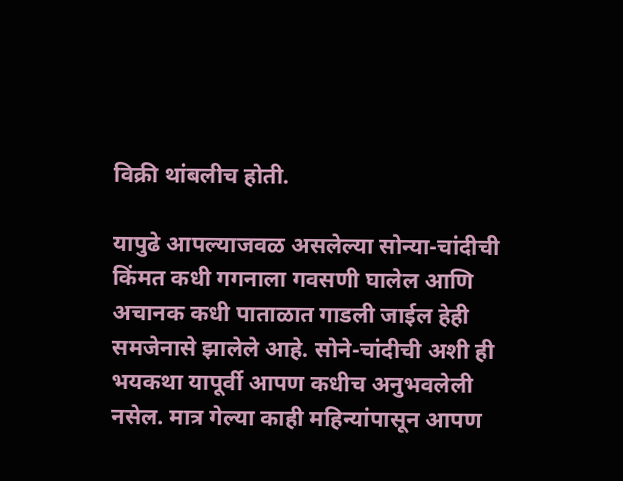विक्री थांबलीच होती.

यापुढे आपल्याजवळ असलेल्या सोन्या-चांदीची किंमत कधी गगनाला गवसणी घालेल आणि अचानक कधी पाताळात गाडली जाईल हेही समजेनासे झालेले आहे. सोने-चांदीची अशी ही भयकथा यापूर्वी आपण कधीच अनुभवलेली नसेल. मात्र गेल्या काही महिन्यांपासून आपण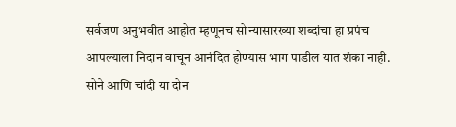सर्वजण अनुभवीत आहोत म्हणूनच सोन्यासारख्या शब्दांचा हा प्रपंच आपल्याला निदान वाचून आनंदित होण्यास भाग पाडील यात शंका नाही. सोने आणि चांदी या दोन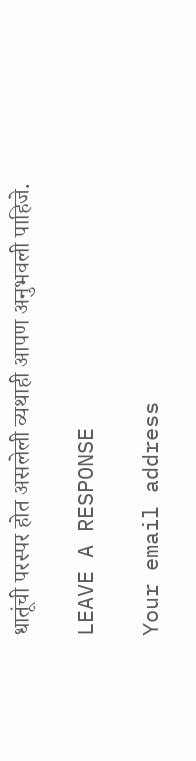धातूंची परस्पर होत असलेली व्यथाही आपण अनुभवली पाहिजे.

LEAVE A RESPONSE

Your email address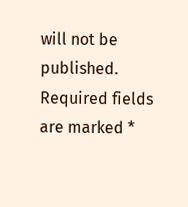will not be published. Required fields are marked *